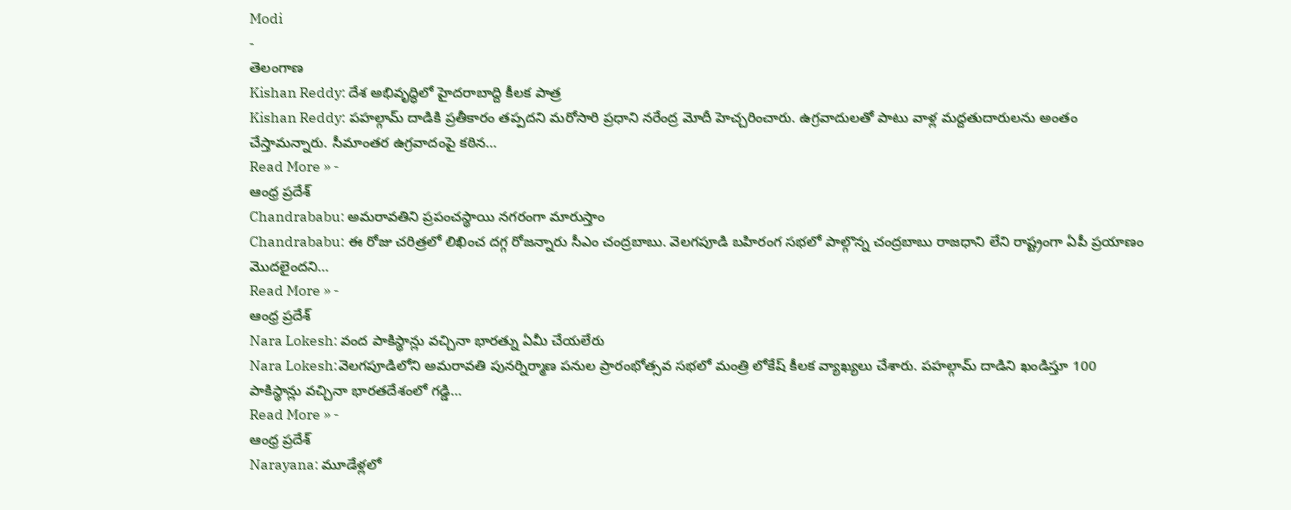Modi
-
తెలంగాణ
Kishan Reddy: దేశ అభివృద్ధిలో హైదరాబాద్ది కీలక పాత్ర
Kishan Reddy: పహల్గామ్ దాడికి ప్రతీకారం తప్పదని మరోసారి ప్రధాని నరేంద్ర మోదీ హెచ్చరించారు. ఉగ్రవాదులతో పాటు వాళ్ల మద్దతుదారులను అంతం చేస్తామన్నారు. సీమాంతర ఉగ్రవాదంపై కఠిన…
Read More » -
ఆంధ్ర ప్రదేశ్
Chandrababu: అమరావతిని ప్రపంచస్థాయి నగరంగా మారుస్తాం
Chandrababu: ఈ రోజు చరిత్రలో లిఖించ దగ్గ రోజన్నారు సీఎం చంద్రబాబు. వెలగపూడి బహిరంగ సభలో పాల్గొన్న చంద్రబాబు రాజధాని లేని రాష్ట్రంగా ఏపీ ప్రయాణం మొదలైందని…
Read More » -
ఆంధ్ర ప్రదేశ్
Nara Lokesh: వంద పాకిస్థాన్లు వచ్చినా భారత్ను ఏమీ చేయలేరు
Nara Lokesh:వెలగపూడిలోని అమరావతి పునర్నిర్మాణ పనుల ప్రారంభోత్సవ సభలో మంత్రి లోకేష్ కీలక వ్యాఖ్యలు చేశారు. పహల్గామ్ దాడిని ఖండిస్తూ 100 పాకిస్థాన్లు వచ్చినా భారతదేశంలో గడ్డి…
Read More » -
ఆంధ్ర ప్రదేశ్
Narayana: మూడేళ్లలో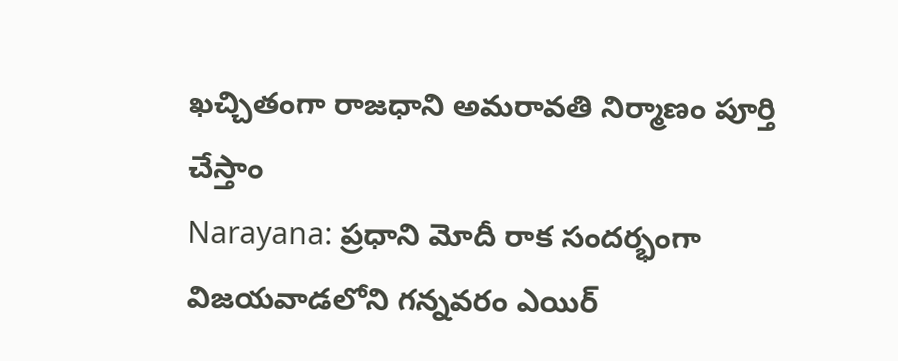ఖచ్చితంగా రాజధాని అమరావతి నిర్మాణం పూర్తి చేస్తాం
Narayana: ప్రధాని మోదీ రాక సందర్భంగా విజయవాడలోని గన్నవరం ఎయిర్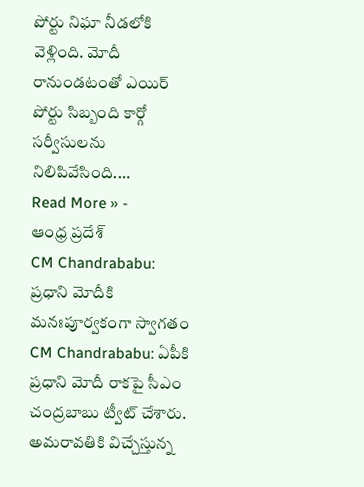పోర్టు నిఘా నీడలోకి వెళ్లింది. మోదీ రానుండటంతో ఎయిర్ పోర్టు సిబ్బంది కార్గో సర్వీసులను నిలిపివేసింది.…
Read More » -
ఆంధ్ర ప్రదేశ్
CM Chandrababu: ప్రధాని మోదీకి మనఃపూర్వకంగా స్వాగతం
CM Chandrababu: ఏపీకి ప్రధాని మోదీ రాకపై సీఎం చంద్రబాబు ట్వీట్ చేశారు. అమరావతికి విచ్చేస్తున్న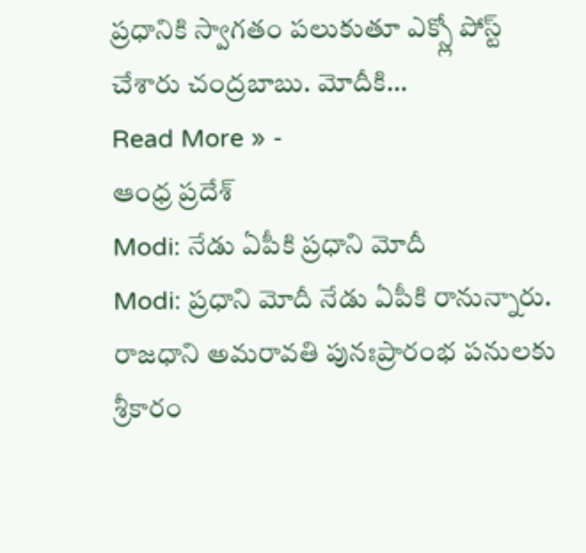ప్రధానికి స్వాగతం పలుకుతూ ఎక్స్లో పోస్ట్ చేశారు చంద్రబాబు. మోదీకి…
Read More » -
ఆంధ్ర ప్రదేశ్
Modi: నేడు ఏపీకి ప్రధాని మోదీ
Modi: ప్రధాని మోదీ నేడు ఏపీకి రానున్నారు. రాజధాని అమరావతి పునఃప్రారంభ పనులకు శ్రీకారం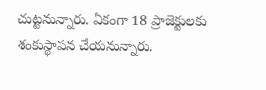చుట్టనున్నారు. ఏకంగా 18 ప్రాజెక్టులకు శంకుస్థాపన చేయనున్నారు.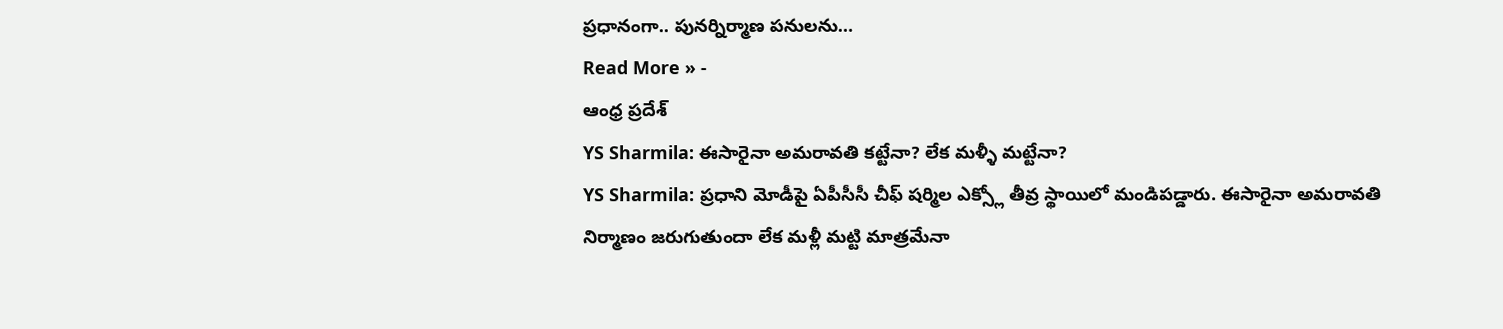ప్రధానంగా.. పునర్నిర్మాణ పనులను…
Read More » -
ఆంధ్ర ప్రదేశ్
YS Sharmila: ఈసారైనా అమరావతి కట్టేనా? లేక మళ్ళీ మట్టేనా?
YS Sharmila: ప్రధాని మోడీపై ఏపీసీసీ చీఫ్ షర్మిల ఎక్స్లో తీవ్ర స్థాయిలో మండిపడ్డారు. ఈసారైనా అమరావతి నిర్మాణం జరుగుతుందా లేక మళ్లీ మట్టి మాత్రమేనా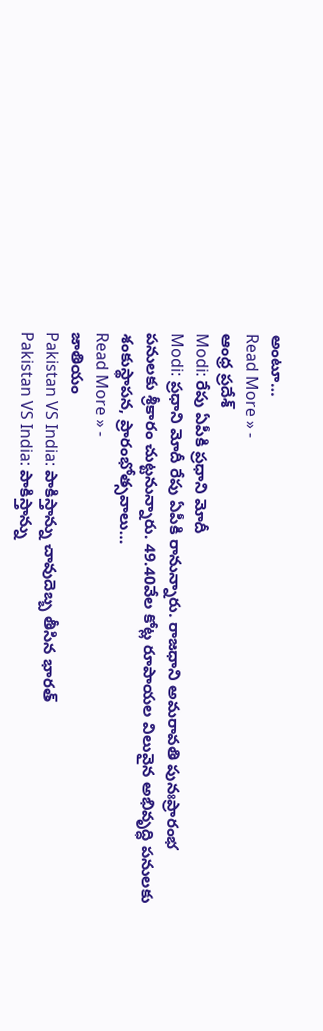అంటూ…
Read More » -
ఆంధ్ర ప్రదేశ్
Modi: రేపు ఏపీకి ప్రధాని మోదీ
Modi: ప్రధాని మోదీ రేపు ఏపీకి రానున్నారు. రాజధాని అమరావతి పునఃప్రారంభ పనులకు శ్రీకారం చుట్టనున్నారు. 49.40వేల కోట్ల రూపాయల విలువైన అభివృద్ధి పనులకు శంకుస్థాపన, ప్రారంభోత్సవాలు…
Read More » -
జాతియం
Pakistan VS India: పాకిస్తాన్ను చావుదెబ్బ తీసిన భారత్
Pakistan VS India: పాకిస్తాన్ను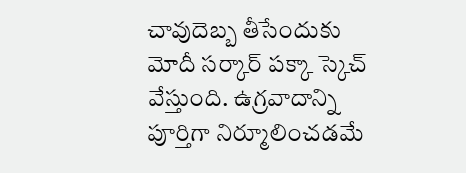చావుదెబ్బ తీసేందుకు మోదీ సర్కార్ పక్కా స్కెచ్ వేస్తుంది. ఉగ్రవాదాన్ని పూర్తిగా నిర్మూలించడమే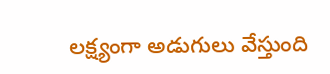లక్ష్యంగా అడుగులు వేస్తుంది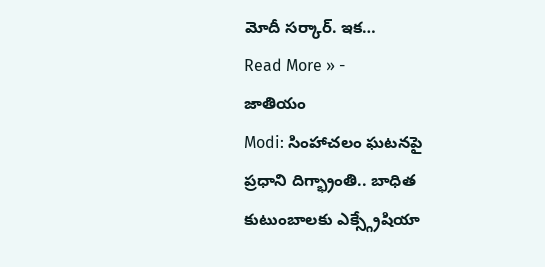మోదీ సర్కార్. ఇక…
Read More » -
జాతియం
Modi: సింహాచలం ఘటనపై ప్రధాని దిగ్భ్రాంతి.. బాధిత కుటుంబాలకు ఎక్స్గ్రేషియా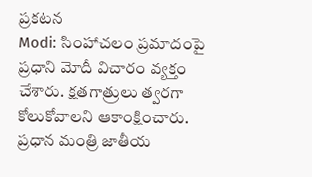ప్రకటన
Modi: సింహాచలం ప్రమాదంపై ప్రధాని మోదీ విచారం వ్యక్తం చేశారు. క్షతగాత్రులు త్వరగా కోలుకోవాలని ఆకాంక్షించారు. ప్రధాన మంత్రి జాతీయ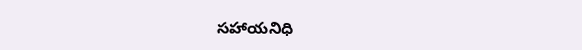సహాయనిధి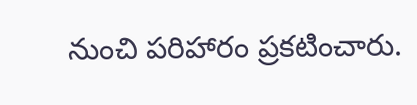నుంచి పరిహారం ప్రకటించారు.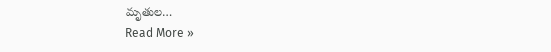మృతుల…
Read More »